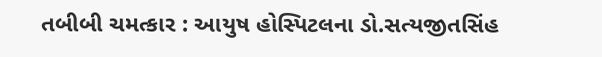તબીબી ચમત્કાર : આયુષ હોસ્પિટલના ડો.સત્યજીતસિંહ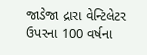જાડેજા દ્રારા વેન્ટિલેટર ઉપરના 100 વર્ષના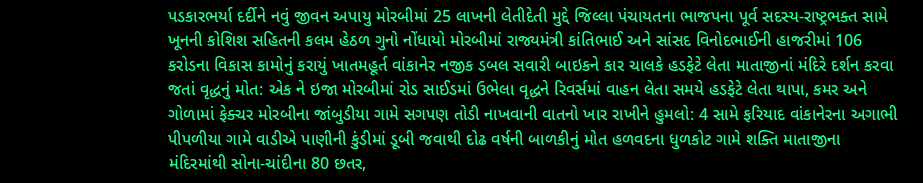પડકારભર્યા દર્દીને નવું જીવન અપાયુ મોરબીમાં 25 લાખની લેતીદેતી મુદ્દે જિલ્લા પંચાયતના ભાજપના પૂર્વ સદસ્ય-રાષ્ટ્રભક્ત સામે ખૂનની કોશિશ સહિતની કલમ હેઠળ ગુનો નોંધાયો મોરબીમાં રાજ્યમંત્રી કાંતિભાઈ અને સાંસદ વિનોદભાઈની હાજરીમાં 106 કરોડના વિકાસ કામોનું કરાયું ખાતમહૂર્ત વાંકાનેર નજીક ડબલ સવારી બાઇકને કાર ચાલકે હડફેટે લેતા માતાજીનાં મંદિરે દર્શન કરવા જતાં વૃદ્ધનું મોત: એક ને ઇજા મોરબીમાં રોડ સાઈડમાં ઉભેલા વૃદ્ધને રિવર્સમાં વાહન લેતા સમયે હડફેટે લેતા થાપા, કમર અને ગોળામાં ફેક્ચર મોરબીના જાંબુડીયા ગામે સગપણ તોડી નાખવાની વાતનો ખાર રાખીને હુમલો: 4 સામે ફરિયાદ વાંકાનેરના અગાભી પીપળીયા ગામે વાડીએ પાણીની કુંડીમાં ડૂબી જવાથી દોઢ વર્ષની બાળકીનું મોત હળવદના ધુળકોટ ગામે શક્તિ માતાજીના મંદિરમાંથી સોના-ચાંદીના 80 છતર,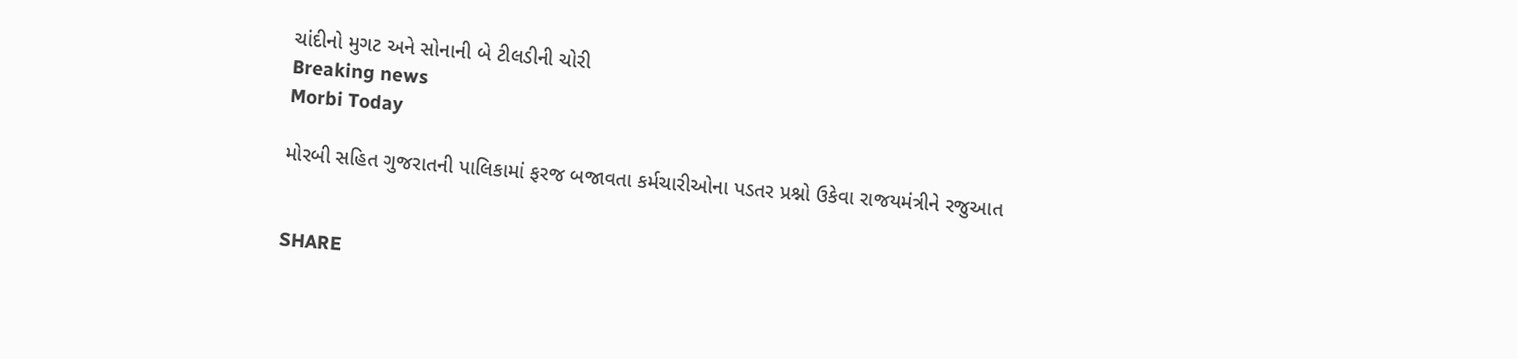ચાંદીનો મુગટ અને સોનાની બે ટીલડીની ચોરી
Breaking news
Morbi Today

મોરબી સહિત ગુજરાતની પાલિકામાં ફરજ બજાવતા કર્મચારીઓના પડતર પ્રશ્નો ઉકેવા રાજયમંત્રીને રજુઆત


SHARE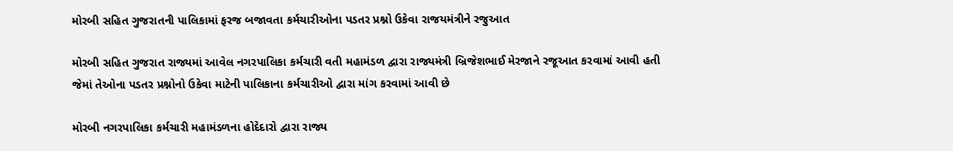મોરબી સહિત ગુજરાતની પાલિકામાં ફરજ બજાવતા કર્મચારીઓના પડતર પ્રશ્નો ઉકેવા રાજયમંત્રીને રજુઆત

મોરબી સહિત ગુજરાત રાજ્યમાં આવેલ નગરપાલિકા કર્મચારી વતી મહામંડળ દ્વારા રાજ્યમંત્રી બ્રિજેશભાઈ મેરજાને રજૂઆત કરવામાં આવી હતી જેમાં તેઓના પડતર પ્રશ્નોનો ઉકેવા માટેની પાલિકાના કર્મચારીઓ દ્વારા માંગ કરવામાં આવી છે

મોરબી નગરપાલિકા કર્મચારી મહામંડળના હોદેદારો દ્વારા રાજ્ય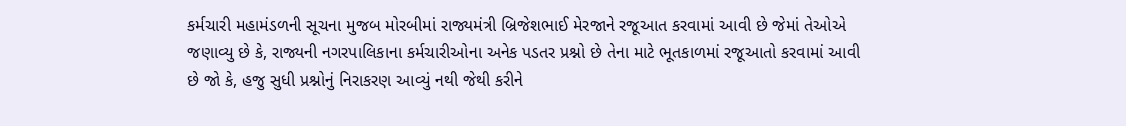કર્મચારી મહામંડળની સૂચના મુજબ મોરબીમાં રાજ્યમંત્રી બ્રિજેશભાઈ મેરજાને રજૂઆત કરવામાં આવી છે જેમાં તેઓએ જણાવ્યુ છે કે, રાજ્યની નગરપાલિકાના કર્મચારીઓના અનેક પડતર પ્રશ્નો છે તેના માટે ભૂતકાળમાં રજૂઆતો કરવામાં આવી છે જો કે, હજુ સુધી પ્રશ્નોનું નિરાકરણ આવ્યું નથી જેથી કરીને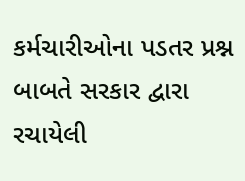કર્મચારીઓના પડતર પ્રશ્ન બાબતે સરકાર દ્વારા રચાયેલી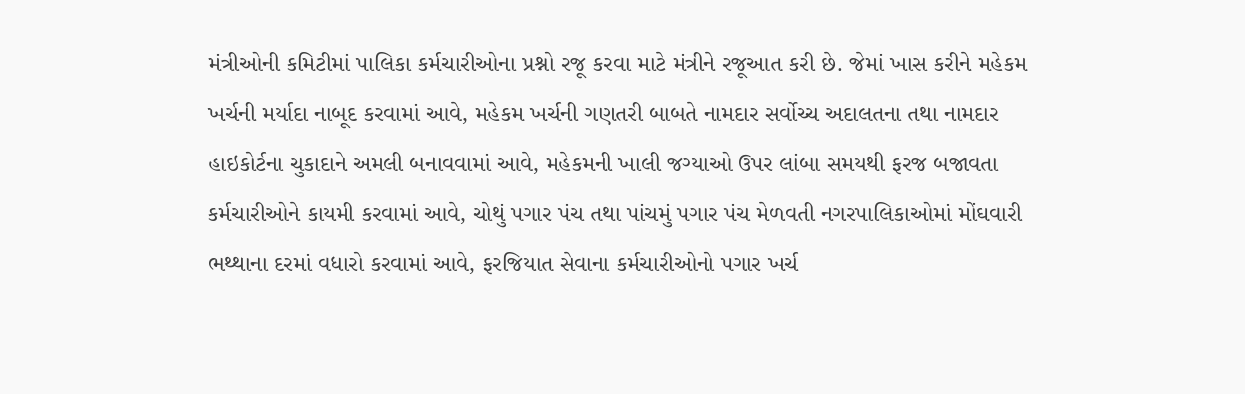મંત્રીઓની કમિટીમાં પાલિકા કર્મચારીઓના પ્રશ્નો રજૂ કરવા માટે મંત્રીને રજૂઆત કરી છે. જેમાં ખાસ કરીને મહેકમ ખર્ચની મર્યાદા નાબૂદ કરવામાં આવે, મહેકમ ખર્ચની ગણતરી બાબતે નામદાર સર્વોચ્ચ અદાલતના તથા નામદાર હાઇકોર્ટના ચુકાદાને અમલી બનાવવામાં આવે, મહેકમની ખાલી જગ્યાઓ ઉપર લાંબા સમયથી ફરજ બજાવતા કર્મચારીઓને કાયમી કરવામાં આવે, ચોથું પગાર પંચ તથા પાંચમું પગાર પંચ મેળવતી નગરપાલિકાઓમાં મોંઘવારી ભથ્થાના દરમાં વધારો કરવામાં આવે, ફરજિયાત સેવાના કર્મચારીઓનો પગાર ખર્ચ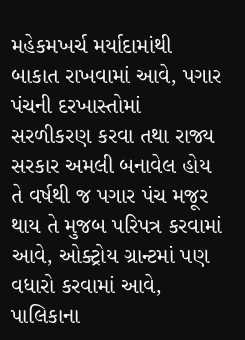મહેકમખર્ચ મર્યાદામાંથી બાકાત રાખવામાં આવે, પગાર પંચની દરખાસ્તોમાં સરળીકરણ કરવા તથા રાજ્ય સરકાર અમલી બનાવેલ હોય તે વર્ષથી જ પગાર પંચ મજૂર થાય તે મુજબ પરિપત્ર કરવામાં આવે, ઓક્ટ્રોય ગ્રાન્ટમાં પણ વધારો કરવામાં આવે, પાલિકાના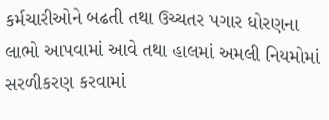કર્મચારીઓને બઢતી તથા ઉચ્ચતર પગાર ધોરણના લાભો આપવામાં આવે તથા હાલમાં અમલી નિયમોમાં સરળીકરણ કરવામાં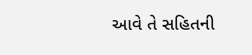આવે તે સહિતની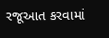રજૂઆત કરવામાં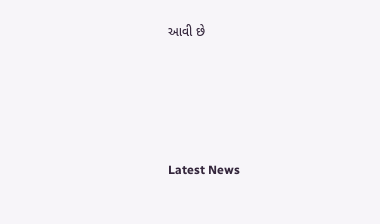આવી છે






Latest News